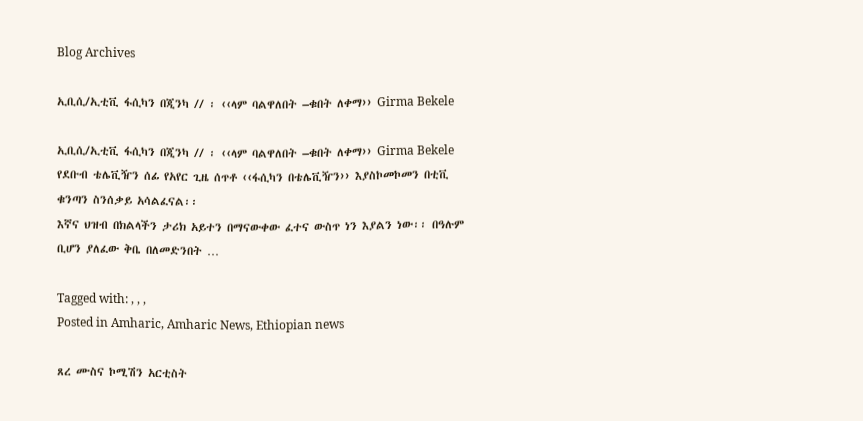Blog Archives

ኢቢሲ/ኢቲቪ ፋሲካን በጂንካ // ፡ ‹‹ላም ባልዋለበት –ቁበት ለቀማ›› Girma Bekele

ኢቢሲ/ኢቲቪ ፋሲካን በጂንካ // ፡ ‹‹ላም ባልዋለበት –ቁበት ለቀማ›› Girma Bekele
የደቡብ ቴሌቪዥን ሰፊ የአየር ጊዜ ሰጥቶ ‹‹ፋሲካን በቴሌቪዥን›› እያስኮመኮመን በቲቪ ቁንጣን ስንሰቃይ አሳልፈናል፡፡
እኛና ህዝብ በክልላችን ታሪክ አይተን በማናውቀው ፈተና ውስጥ ነን እያልን ነው፡፡ በዓሉም ቢሆን ያለፈው ቅቤ በለመድንበት …

Tagged with: , , ,
Posted in Amharic, Amharic News, Ethiopian news

ጸረ ሙስና ኮሚሽን አርቲስት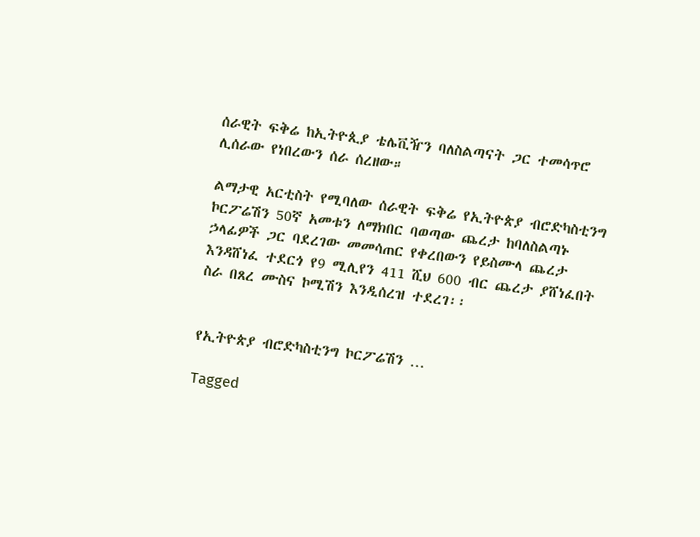ሰራዊት ፍቅሬ ከኢትዮጲያ ቴሌቪዥን ባለስልጣናት ጋር ተመሳጥሮ ሊሰራው የነበረውን ሰራ ሰረዘው።

ልማታዊ አርቲስት የሚባለው ሰራዊት ፍቅሬ የኢትዮጵያ ብሮድካስቲንግ ኮርፖሬሽን 50ኛ አመቱን ለማክበር ባወጣው ጨረታ ከባለስልጣኑ ኃላፊዎች ጋር ባደረገው መመሳጠር የቀረበውን የይስሙላ ጨረታ እንዳሸነፈ ተደርጎ የ9 ሚሊየን 411 ሺህ 600 ብር ጨረታ ያሸነፈበት ስራ በጸረ ሙስና ኮሚሽን እንዲሰረዝ ተደረገ፡፡


የኢትዮጵያ ብሮድካስቲንግ ኮርፖሬሽን …

Tagged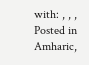with: , , ,
Posted in Amharic,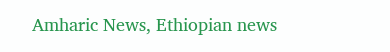Amharic News, Ethiopian news